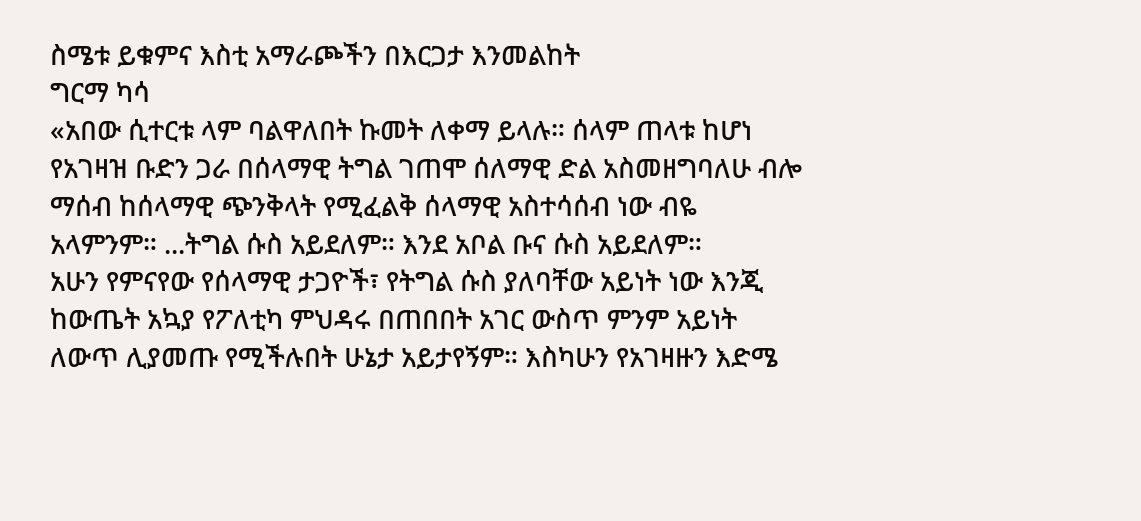ስሜቱ ይቁምና እስቲ አማራጮችን በእርጋታ እንመልከት
ግርማ ካሳ
«አበው ሲተርቱ ላም ባልዋለበት ኩመት ለቀማ ይላሉ። ሰላም ጠላቱ ከሆነ የአገዛዝ ቡድን ጋራ በሰላማዊ ትግል ገጠሞ ሰለማዊ ድል አስመዘግባለሁ ብሎ ማሰብ ከሰላማዊ ጭንቅላት የሚፈልቅ ሰላማዊ አስተሳሰብ ነው ብዬ አላምንም። ...ትግል ሱስ አይደለም። እንደ አቦል ቡና ሱስ አይደለም።
አሁን የምናየው የሰላማዊ ታጋዮች፣ የትግል ሱስ ያለባቸው አይነት ነው እንጂ ከውጤት አኳያ የፖለቲካ ምህዳሩ በጠበበት አገር ውስጥ ምንም አይነት ለውጥ ሊያመጡ የሚችሉበት ሁኔታ አይታየኝም። እስካሁን የአገዛዙን እድሜ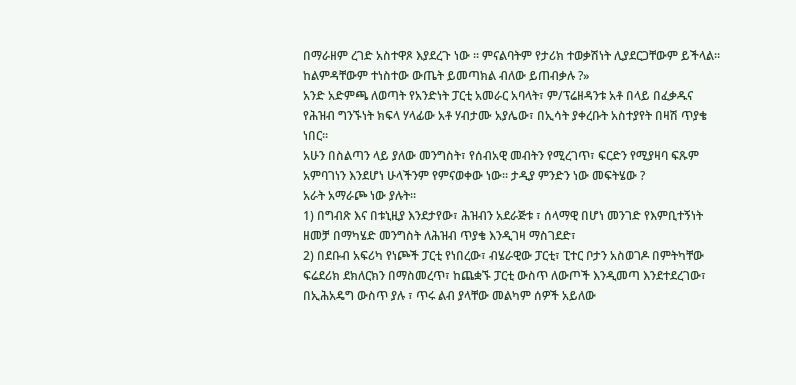በማራዘም ረገድ አስተዋጾ እያደረጉ ነው ። ምናልባትም የታሪክ ተወቃሽነት ሊያደርጋቸውም ይችላል። ከልምዳቸውም ተነስተው ውጤት ይመጣክል ብለው ይጠብቃሉ ?»
አንድ አድምጫ ለወጣት የአንድነት ፓርቲ አመራር አባላት፣ ም/ፕሬዘዳንቱ አቶ በላይ በፈቃዱና የሕዝብ ግንኙነት ክፍላ ሃላፊው አቶ ሃብታሙ አያሌው፣ በኢሳት ያቀረቡት አስተያየት በዛሽ ጥያቄ ነበር።
አሁን በስልጣን ላይ ያለው መንግስት፣ የሰብአዊ መብትን የሚረገጥ፣ ፍርድን የሚያዛባ ፍጹም አምባገነን እንደሆነ ሁላችንም የምናወቀው ነው። ታዲያ ምንድን ነው መፍትሄው ?
አራት አማራጮ ነው ያሉት።
1) በግብጽ እና በቱኒዚያ እንደታየው፣ ሕዝብን አደራጅቱ ፣ ሰላማዊ በሆነ መንገድ የእምቢተኝነት ዘመቻ በማካሄድ መንግስት ለሕዝብ ጥያቄ እንዲገዛ ማስገደድ፣
2) በደቡብ አፍሪካ የነጮች ፓርቲ የነበረው፣ ብሄራዊው ፓርቲ፣ ፒተር ቦታን አስወገዶ በምትካቸው ፍሬደሪክ ደክለርክን በማስመረጥ፣ ከጨቋኙ ፓርቲ ውስጥ ለውጦች እንዲመጣ እንደተደረገው፣ በኢሕአዴግ ውስጥ ያሉ ፣ ጥሩ ልብ ያላቸው መልካም ሰዎች አይለው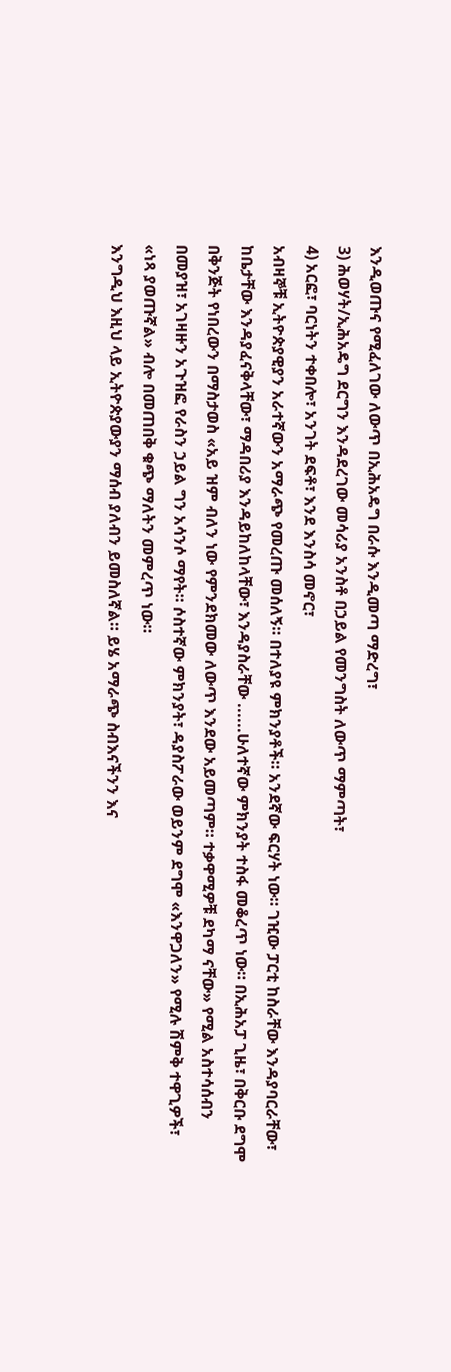እንዲወጡና የሚፈለገው ለውጥ በኢሕአዴግ በራሱ እንዲመጣ ማድረግ፣
3) ሕወሃት/ኢሕአዴግ ደርግን እንዳደረገው መሳሪያ አንስቶ በኃይል የመንግስት ለውጥ ማምጣት፣
4) አርፎ፣ ባርነትን ተቀበሎ፣ አንገት ደፍቶ፣ እንደ እንስሳ መኖር፣
አብዛኞቹ ኢትዮጵያዊያን አራተኛውን አማራጭ የመረጡ መሰለኝ። በተለያዩ ምክንያቶች። አንደኛው ፍርሃት ነው። ገዢው ፓርቲ ከስራቸው እንዳያባርራቸው፣ ከቤታቸው እንዳያፈናቅላቸው፣ ማዳበሪያ እንዳይከለከላቸው፣ እንዳያስራቸው ......ሁለተኛው ምክንያት ተስፋ መቆረጥ ነው። በኢሕአፓ ጊዜ፣ በቅርቡ ደግሞ በቅንጅት የነበረውን በማስታወስ «አይ ዝም ብለን ነው የምንደክመው ለውጥ እንደው አይመጣም። ተቃዋሚዎቹ ደካማ ናቸው» የሚል አስተሳሰብን በመያዝ፣ አገዛዙን አጉዝፎ የራስን ኃይል ግን አሳንሶ ማየት። ሶስተኛው ምክንያት፣ ዳያስፖራው ወይንም ደግሞ «እንዋጋለን» የሚሉ ሽምቅ ተዋጊዎች፣ «ነጻ ያወጡኛል» ብሎ በመጠበቅ ቁጭ ማለትን መምረጥ ነው።
እንግዲህ እዚህ ላይ ኢትዮጵያውያን ማሰብ ያለብን ይመስለኛል። ይሄ አማራጭ ስብእናችንን እና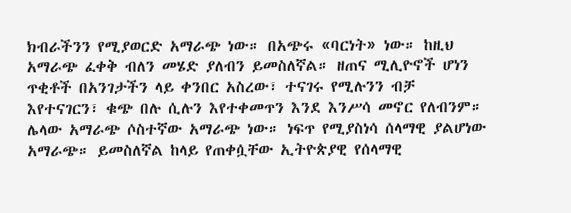ክብራችንን የሚያወርድ አማራጭ ነው። በአጭሩ «ባርነት» ነው። ከዚህ አማራጭ ፈቀቅ ብለን መሄድ ያለብን ይመስለኛል። ዘጠና ሚሊዮኖች ሆነን ጥቂቶች በአንገታችን ላይ ቀንበር አስረው፣ ተናገሩ የሚሉንን ብቻ እየተናገርን፣ ቁጭ በሉ ሲሉን እየተቀመጥን እንደ እንሥሳ መኖር የለብንም።
ሌላው አማራጭ ሶስተኛው አማራጭ ነው። ነፍጥ የሚያስነሳ ሰላማዊ ያልሆነው አማራጭ። ይመስለኛል ከላይ የጠቀሷቸው ኢትዮጵያዊ የሰላማዊ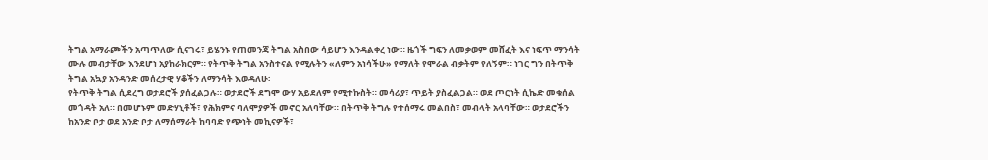ትግል አማራጮችን አጣጥለው ሲናገሩ፣ ይሄንኑ የጠመንጃ ትግል አስበው ሳይሆን እንዳልቀረ ነው። ዜጎች ግፍን ለመቃወም መሸፈት እና ነፍጥ ማንሳት ሙሉ መብታቸው እንደሆነ አያከራክርም። የትጥቅ ትግል አንስተናል የሚሉትን «ለምን አነሳችሁ» የማለት የሞራል ብቃትም የለኝም። ነገር ግን በትጥቅ ትግል አኳያ አንዳንድ መሰረታዊ ሃቆችን ለማንሳት እወዳለሁ፡
የትጥቅ ትግል ሲደረግ ወታደሮች ያሰፈልጋሉ። ወታደሮች ደግሞ ውሃ አይደለም የሚተኩስት። መሳሪያ፣ ጥይት ያስፈልጋል። ወደ ጦርነት ሲኬድ መቁሰል መጎዳት አለ። በመሆኑም መድሃኒቶች፣ የሕክምና ባለሞያዎች መኖር አለባቸው። በትጥቅ ትግሉ የተሰማሩ መልበስ፣ መብላት አላባቸው። ወታደሮችን ከአንድ ቦታ ወደ አንድ ቦታ ለማሰማራት ከባባድ የጭነት መኪናዎች፣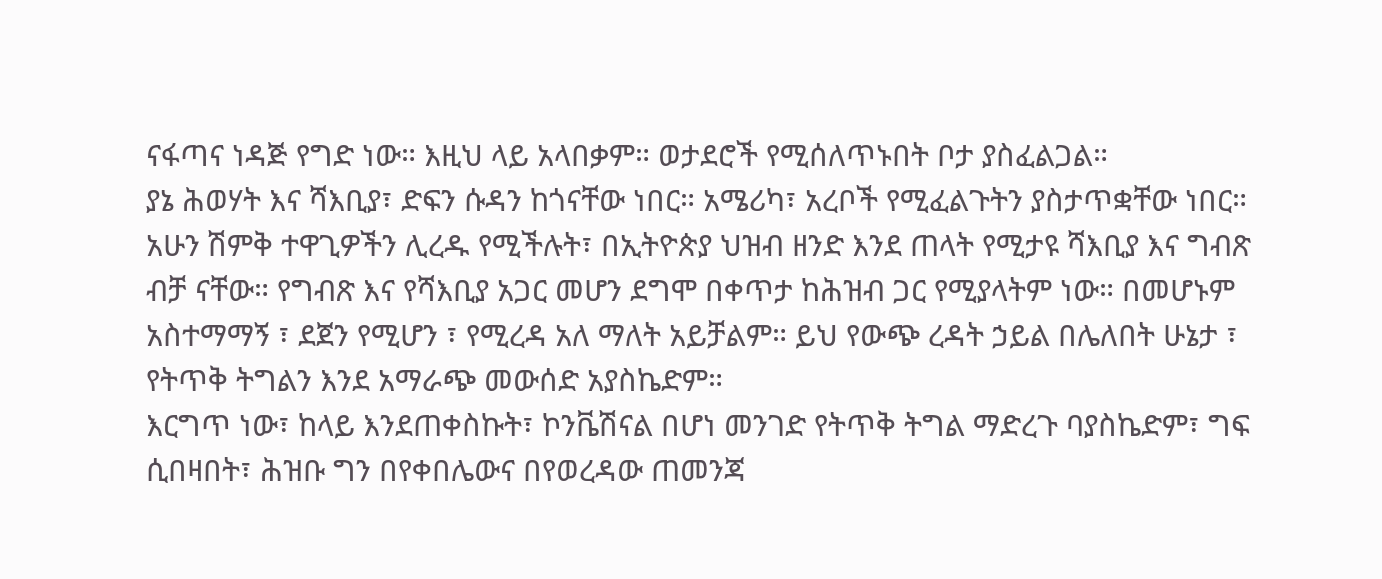ናፋጣና ነዳጅ የግድ ነው። እዚህ ላይ አላበቃም። ወታደሮች የሚሰለጥኑበት ቦታ ያስፈልጋል።
ያኔ ሕወሃት እና ሻእቢያ፣ ድፍን ሱዳን ከጎናቸው ነበር። አሜሪካ፣ አረቦች የሚፈልጉትን ያስታጥቋቸው ነበር። አሁን ሽምቅ ተዋጊዎችን ሊረዱ የሚችሉት፣ በኢትዮጵያ ህዝብ ዘንድ እንደ ጠላት የሚታዩ ሻእቢያ እና ግብጽ ብቻ ናቸው። የግብጽ እና የሻእቢያ አጋር መሆን ደግሞ በቀጥታ ከሕዝብ ጋር የሚያላትም ነው። በመሆኑም አስተማማኝ ፣ ደጀን የሚሆን ፣ የሚረዳ አለ ማለት አይቻልም። ይህ የውጭ ረዳት ኃይል በሌለበት ሁኔታ ፣ የትጥቅ ትግልን እንደ አማራጭ መውሰድ አያስኬድም።
እርግጥ ነው፣ ከላይ እንደጠቀስኩት፣ ኮንቬሽናል በሆነ መንገድ የትጥቅ ትግል ማድረጉ ባያስኬድም፣ ግፍ ሲበዛበት፣ ሕዝቡ ግን በየቀበሌውና በየወረዳው ጠመንጃ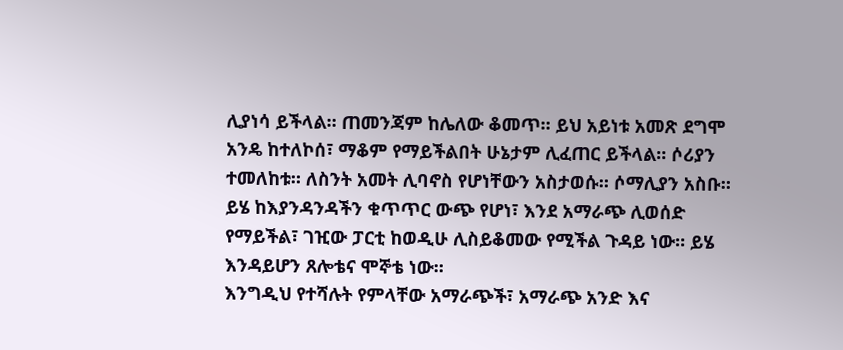ሊያነሳ ይችላል። ጠመንጃም ከሌለው ቆመጥ። ይህ አይነቱ አመጽ ደግሞ አንዴ ከተለኮሰ፣ ማቆም የማይችልበት ሁኔታም ሊፈጠር ይችላል። ሶሪያን ተመለከቱ። ለስንት አመት ሊባኖስ የሆነቸውን አስታወሱ። ሶማሊያን አስቡ። ይሄ ከእያንዳንዳችን ቁጥጥር ውጭ የሆነ፣ እንደ አማራጭ ሊወሰድ የማይችል፣ ገዢው ፓርቲ ከወዲሁ ሊስይቆመው የሚችል ጉዳይ ነው። ይሄ እንዳይሆን ጸሎቴና ሞኞቴ ነው።
እንግዲህ የተሻሉት የምላቸው አማራጭች፣ አማራጭ አንድ እና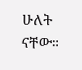ሁለት ናቸው።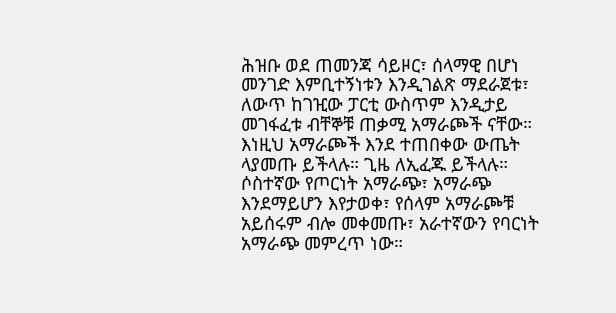ሕዝቡ ወደ ጠመንጃ ሳይዞር፣ ሰላማዊ በሆነ መንገድ እምቢተኝነቱን እንዲገልጽ ማደራጀቱ፣ ለውጥ ከገዢው ፓርቲ ውስጥም እንዲታይ መገፋፈቱ ብቸኞቹ ጠቃሚ አማራጮች ናቸው። እነዚህ አማራጮች እንደ ተጠበቀው ውጤት ላያመጡ ይችላሉ። ጊዜ ለኢፈጁ ይችላሉ። ሶስተኛው የጦርነት አማራጭ፣ አማራጭ እንደማይሆን እየታወቀ፣ የሰላም አማራጮቹ አይሰሩም ብሎ መቀመጡ፣ አራተኛውን የባርነት አማራጭ መምረጥ ነው።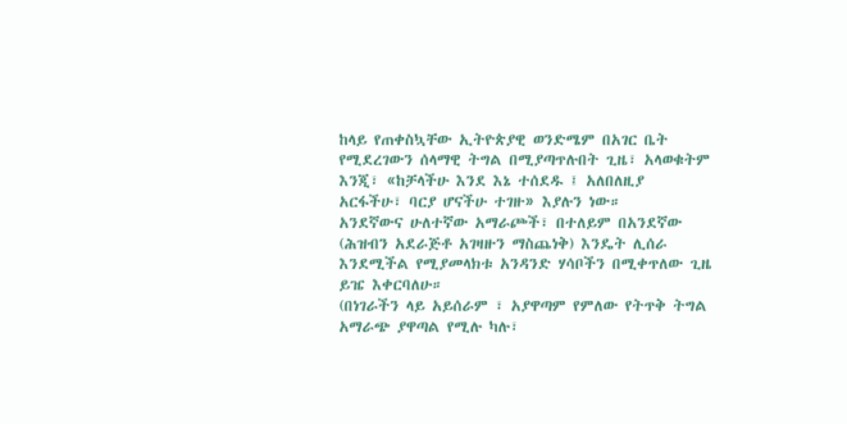ከላይ የጠቀስኳቸው ኢትዮጵያዊ ወንድሜም በአገር ቤት የሚደረገውን ሰላማዊ ትግል በሚያጣጥሉበት ጊዜ፣ አላወቁትም እንጂ፣ «ከቻላችሁ እንደ እኔ ተሰደዱ ፤ አለበለዚያ አርፋችሁ፣ ባርያ ሆናችሁ ተገዙ» እያሉን ነው።
አንደኛውና ሁለተኛው አማራጮች፣ በተለይም በአንደኛው (ሕዝብን አደራጅቶ አገዛዙን ማስጨነቅ) እንዴት ሊሰራ እንደሚችል የሚያመላክቱ አንዳንድ ሃሳቦችን በሚቀጥለው ጊዜ ይዤ እቀርባለሁ።
(በነገራችን ላይ አይሰራም ፣ አያዋጣም የምለው የትጥቅ ትግል አማራጭ ያዋጣል የሚሉ ካሉ፣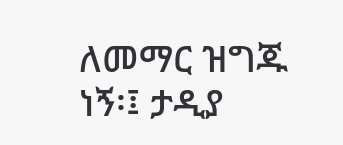ለመማር ዝግጁ ነኝ፡፤ ታዲያ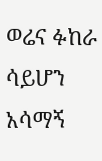ወሬና ፉከራ ሳይሆን አሳማኝ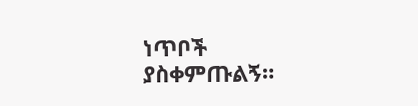ነጥቦች ያስቀምጡልኝ።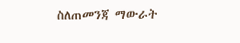ስለጠመንጃ ማውራት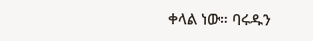ቀላል ነው። ባሩዱን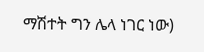ማሽተት ግን ሌላ ነገር ነው)